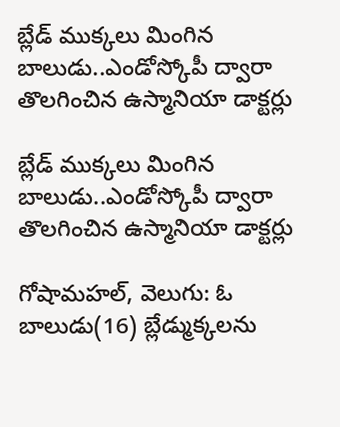బ్లేడ్ ముక్కలు మింగిన బాలుడు..ఎండోస్కోపీ ద్వారా తొలగించిన ఉస్మానియా డాక్టర్లు

బ్లేడ్ ముక్కలు మింగిన బాలుడు..ఎండోస్కోపీ ద్వారా తొలగించిన ఉస్మానియా డాక్టర్లు

గోషామహల్, వెలుగు: ఓ బాలుడు(16) బ్లేడ్ముక్కలను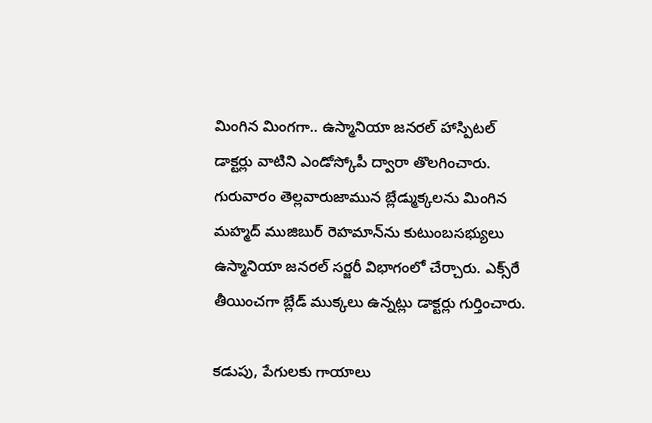మింగిన మింగగా.. ఉస్మానియా జనరల్‌‌‌‌‌‌‌‌ హాస్పిటల్ డాక్టర్లు వాటిని ఎండోస్కోపీ ద్వారా తొలగించారు. గురువారం తెల్లవారుజామున బ్లేడ్ముక్కలను మింగిన మహ్మద్‌‌‌‌‌‌‌‌ ముజిబుర్‌‌‌‌‌‌‌‌ రెహమాన్‌‌‌‌‌‌‌‌ను కుటుంబసభ్యులు ఉస్మానియా జనరల్‌‌‌‌‌‌‌‌ సర్జరీ విభాగంలో చేర్చారు. ఎక్స్‌‌‌‌‌‌‌‌రే తీయించగా బ్లేడ్‌‌‌‌‌‌‌‌ ముక్కలు ఉన్నట్లు డాక్టర్లు గుర్తించారు.

కడుపు, పేగులకు గాయాలు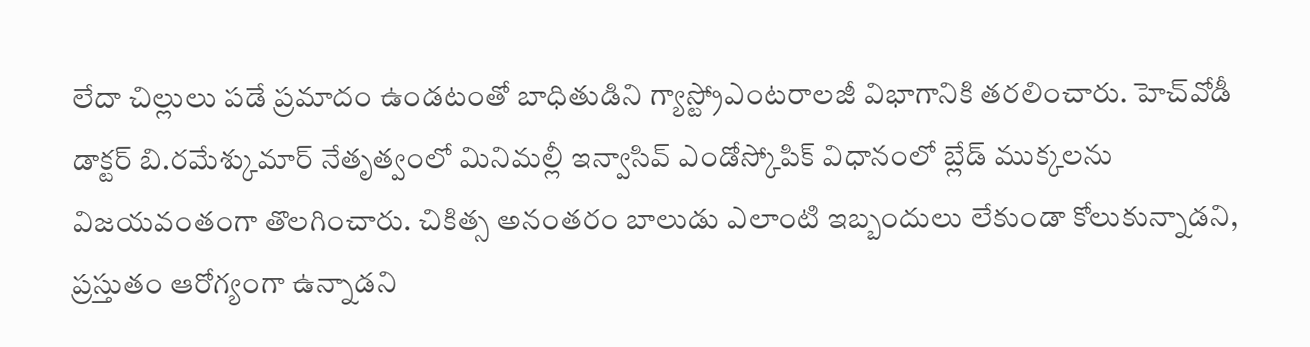లేదా చిల్లులు పడే ప్రమాదం ఉండటంతో బాధితుడిని గ్యాస్ట్రోఎంటరాలజీ విభాగానికి తరలించారు. హెచ్‌‌‌‌‌‌‌‌వోడీ డాక్టర్‌‌‌‌‌‌‌‌ బి.రమేశ్కుమార్‌‌‌‌‌‌‌‌ నేతృత్వంలో మినిమల్లీ ఇన్వాసివ్‌‌‌‌‌‌‌‌ ఎండోస్కోపిక్‌‌‌‌‌‌‌‌ విధానంలో బ్లేడ్‌‌‌‌‌‌‌‌ ముక్కలను విజయవంతంగా తొలగించారు. చికిత్స అనంతరం బాలుడు ఎలాంటి ఇబ్బందులు లేకుండా కోలుకున్నాడని, ప్రస్తుతం ఆరోగ్యంగా ఉన్నాడని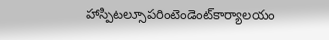హాస్పిటల్సూపరింటెండెంట్‌‌‌‌‌‌‌‌కార్యాలయం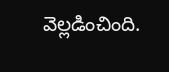వెల్లడించింది.